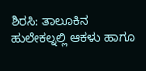ಶಿರಸಿ: ತಾಲೂಕಿನ ಹುಲೇಕಲ್ನಲ್ಲಿ ಆಕಳು ಹಾಗೂ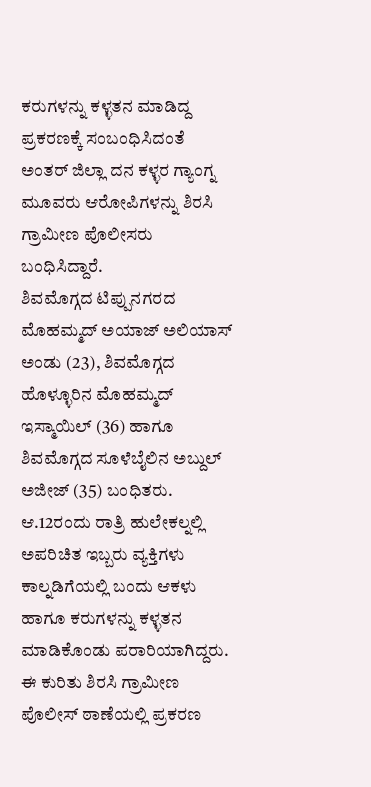ಕರುಗಳನ್ನು ಕಳ್ಳತನ ಮಾಡಿದ್ದ ಪ್ರಕರಣಕ್ಕೆ ಸಂಬಂಧಿಸಿದಂತೆ ಅಂತರ್ ಜಿಲ್ಲಾ ದನ ಕಳ್ಳರ ಗ್ಯಾಂಗ್ನ ಮೂವರು ಆರೋಪಿಗಳನ್ನು ಶಿರಸಿ ಗ್ರಾಮೀಣ ಪೊಲೀಸರು ಬಂಧಿಸಿದ್ದಾರೆ.
ಶಿವಮೊಗ್ಗದ ಟಿಪ್ಪುನಗರದ ಮೊಹಮ್ಮದ್ ಅಯಾಜ್ ಅಲಿಯಾಸ್ ಅಂಡು (23), ಶಿವಮೊಗ್ಗದ ಹೊಳ್ಳೂರಿನ ಮೊಹಮ್ಮದ್ ಇಸ್ಮಾಯಿಲ್ (36) ಹಾಗೂ ಶಿವಮೊಗ್ಗದ ಸೂಳೆಬೈಲಿನ ಅಬ್ದುಲ್ ಅಜೀಜ್ (35) ಬಂಧಿತರು.
ಆ.12ರಂದು ರಾತ್ರಿ ಹುಲೇಕಲ್ನಲ್ಲಿ ಅಪರಿಚಿತ ಇಬ್ಬರು ವ್ಯಕ್ತಿಗಳು ಕಾಲ್ನಡಿಗೆಯಲ್ಲಿ ಬಂದು ಆಕಳು ಹಾಗೂ ಕರುಗಳನ್ನು ಕಳ್ಳತನ ಮಾಡಿಕೊಂಡು ಪರಾರಿಯಾಗಿದ್ದರು. ಈ ಕುರಿತು ಶಿರಸಿ ಗ್ರಾಮೀಣ ಪೊಲೀಸ್ ಠಾಣೆಯಲ್ಲಿ ಪ್ರಕರಣ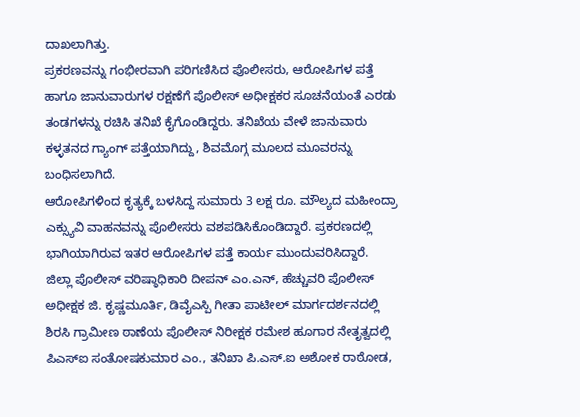ದಾಖಲಾಗಿತ್ತು.
ಪ್ರಕರಣವನ್ನು ಗಂಭೀರವಾಗಿ ಪರಿಗಣಿಸಿದ ಪೊಲೀಸರು, ಆರೋಪಿಗಳ ಪತ್ತೆ ಹಾಗೂ ಜಾನುವಾರುಗಳ ರಕ್ಷಣೆಗೆ ಪೊಲೀಸ್ ಅಧೀಕ್ಷಕರ ಸೂಚನೆಯಂತೆ ಎರಡು ತಂಡಗಳನ್ನು ರಚಿಸಿ ತನಿಖೆ ಕೈಗೊಂಡಿದ್ದರು. ತನಿಖೆಯ ವೇಳೆ ಜಾನುವಾರು ಕಳ್ಳತನದ ಗ್ಯಾಂಗ್ ಪತ್ತೆಯಾಗಿದ್ದು, ಶಿವಮೊಗ್ಗ ಮೂಲದ ಮೂವರನ್ನು ಬಂಧಿಸಲಾಗಿದೆ.
ಆರೋಪಿಗಳಿಂದ ಕೃತ್ಯಕ್ಕೆ ಬಳಸಿದ್ದ ಸುಮಾರು 3 ಲಕ್ಷ ರೂ. ಮೌಲ್ಯದ ಮಹೀಂದ್ರಾ ಎಕ್ಸ್ಯುವಿ ವಾಹನವನ್ನು ಪೊಲೀಸರು ವಶಪಡಿಸಿಕೊಂಡಿದ್ದಾರೆ. ಪ್ರಕರಣದಲ್ಲಿ ಭಾಗಿಯಾಗಿರುವ ಇತರ ಆರೋಪಿಗಳ ಪತ್ತೆ ಕಾರ್ಯ ಮುಂದುವರಿಸಿದ್ದಾರೆ.
ಜಿಲ್ಲಾ ಪೊಲೀಸ್ ವರಿಷ್ಠಾಧಿಕಾರಿ ದೀಪನ್ ಎಂ.ಎನ್, ಹೆಚ್ಚುವರಿ ಪೊಲೀಸ್ ಅಧೀಕ್ಷಕ ಜಿ. ಕೃಷ್ಣಮೂರ್ತಿ, ಡಿವೈಎಸ್ಪಿ ಗೀತಾ ಪಾಟೀಲ್ ಮಾರ್ಗದರ್ಶನದಲ್ಲಿ ಶಿರಸಿ ಗ್ರಾಮೀಣ ಠಾಣೆಯ ಪೊಲೀಸ್ ನಿರೀಕ್ಷಕ ರಮೇಶ ಹೂಗಾರ ನೇತೃತ್ವದಲ್ಲಿ
ಪಿಎಸ್ಐ ಸಂತೋಷಕುಮಾರ ಎಂ., ತನಿಖಾ ಪಿ.ಎಸ್.ಐ ಅಶೋಕ ರಾಠೋಡ,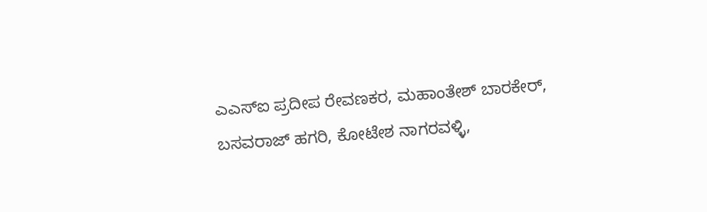ಎಎಸ್ಐ ಪ್ರದೀಪ ರೇವಣಕರ, ಮಹಾಂತೇಶ್ ಬಾರಕೇರ್, ಬಸವರಾಜ್ ಹಗರಿ, ಕೋಟೇಶ ನಾಗರವಳ್ಳಿ,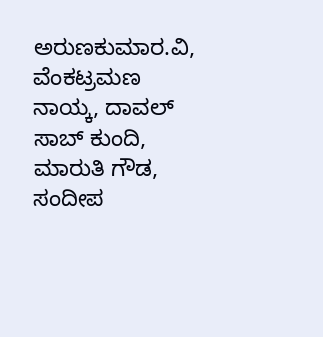ಅರುಣಕುಮಾರ.ವಿ, ವೆಂಕಟ್ರಮಣ ನಾಯ್ಕ, ದಾವಲ್ ಸಾಬ್ ಕುಂದಿ, ಮಾರುತಿ ಗೌಡ, ಸಂದೀಪ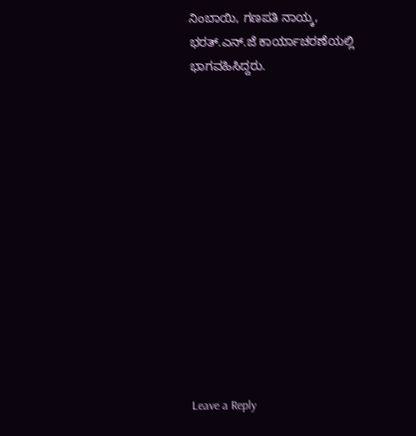ನಿಂಬಾಯಿ, ಗಣಪತಿ ನಾಯ್ಕ, ಭರತ್.ಎನ್.ಜೆ ಕಾರ್ಯಾಚರಣೆಯಲ್ಲಿ ಭಾಗವಹಿಸಿದ್ದರು.













Leave a Reply